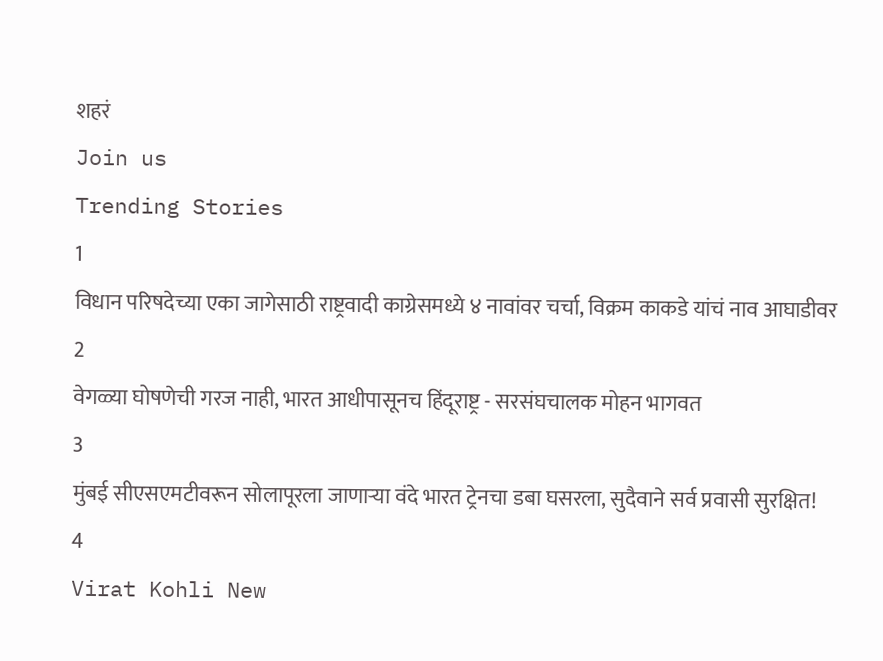शहरं
Join us
Trending Stories
1
विधान परिषदेच्या एका जागेसाठी राष्ट्रवादी काग्रेसमध्ये ४ नावांवर चर्चा, विक्रम काकडे यांचं नाव आघाडीवर
2
वेगळ्या घोषणेची गरज नाही, भारत आधीपासूनच हिंदूराष्ट्र - सरसंघचालक मोहन भागवत
3
मुंबई सीएसएमटीवरून सोलापूरला जाणाऱ्या वंदे भारत ट्रेनचा डबा घसरला, सुदैवाने सर्व प्रवासी सुरक्षित!
4
Virat Kohli New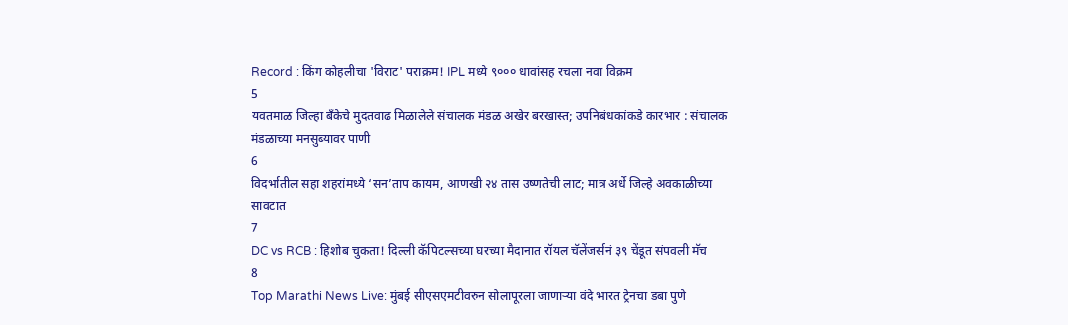Record : किंग कोहलीचा 'विराट' पराक्रम! IPL मध्ये ९००० धावांसह रचला नवा विक्रम
5
यवतमाळ जिल्हा बँकेचे मुदतवाढ मिळालेले संचालक मंडळ अखेर बरखास्त; उपनिबंधकांकडे कारभार : संचालक मंडळाच्या मनसुब्यावर पाणी
6
विदर्भातील सहा शहरांमध्ये ‘सन’ताप कायम, आणखी २४ तास उष्णतेची लाट; मात्र अर्धे जिल्हे अवकाळीच्या सावटात
7
DC vs RCB : हिशोब चुकता! दिल्ली कॅपिटल्सच्या घरच्या मैदानात रॉयल चॅलेंजर्सनं ३९ चेंडूत संपवली मॅच
8
Top Marathi News Live: मुंबई सीएसएमटीवरुन सोलापूरला जाणाऱ्या वंदे भारत ट्रेनचा डबा पुणे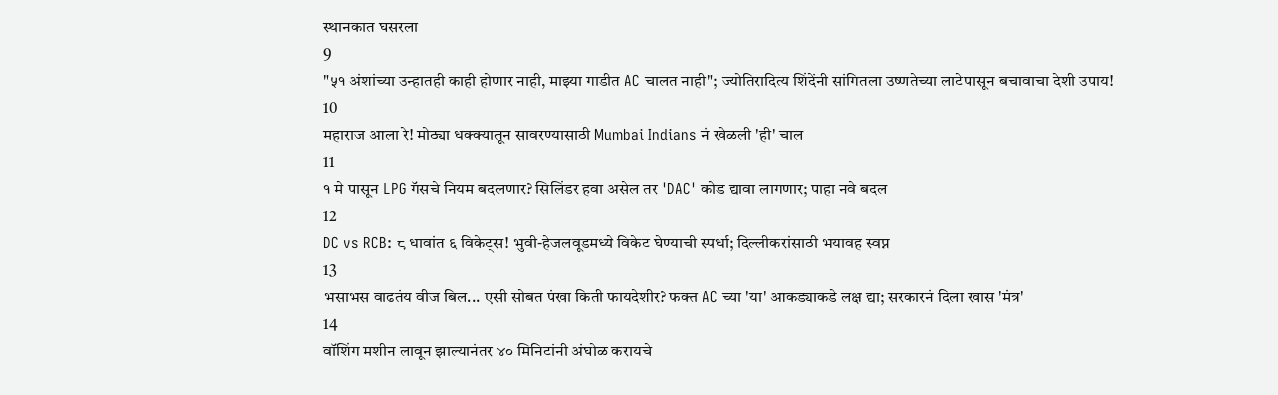स्थानकात घसरला
9
"५१ अंशांच्या उन्हातही काही होणार नाही, माझ्या गाडीत AC चालत नाही"; ज्योतिरादित्य शिंदेंनी सांगितला उष्णतेच्या लाटेपासून बचावाचा देशी उपाय!
10
महाराज आला रे! मोठ्या धक्क्यातून सावरण्यासाठी Mumbai Indians नं खेळली 'ही' चाल
11
१ मे पासून LPG गॅसचे नियम बदलणार? सिलिंडर हवा असेल तर 'DAC' कोड द्यावा लागणार; पाहा नवे बदल
12
DC vs RCB: ८ धावांत ६ विकेट्स! भुवी-हेजलवूडमध्ये विकेट घेण्याची स्पर्धा; दिल्लीकरांसाठी भयावह स्वप्न
13
भसाभस वाढतंय वीज बिल... एसी सोबत पंखा किती फायदेशीर? फक्त AC च्या 'या' आकड्याकडे लक्ष द्या; सरकारनं दिला खास 'मंत्र'
14
वॉशिंग मशीन लावून झाल्यानंतर ४० मिनिटांनी अंघोळ करायचे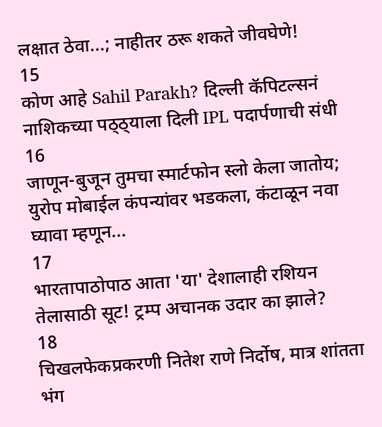लक्षात ठेवा...; नाहीतर ठरू शकते जीवघेणे!
15
कोण आहे Sahil Parakh? दिल्ली कॅपिटल्सनं नाशिकच्या पठ्ठ्याला दिली IPL पदार्पणाची संधी
16
जाणून-बुजून तुमचा स्मार्टफोन स्लो केला जातोय; युरोप मोबाईल कंपन्यांवर भडकला, कंटाळून नवा घ्यावा म्हणून...
17
भारतापाठोपाठ आता 'या' देशालाही रशियन तेलासाठी सूट! ट्रम्प अचानक उदार का झाले?
18
चिखलफेकप्रकरणी नितेश राणे निर्दोष, मात्र शांतता भंग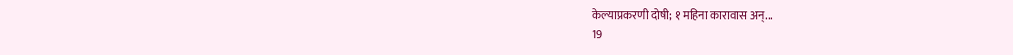केल्याप्रकरणी दोषी; १ महिना कारावास अन्...
19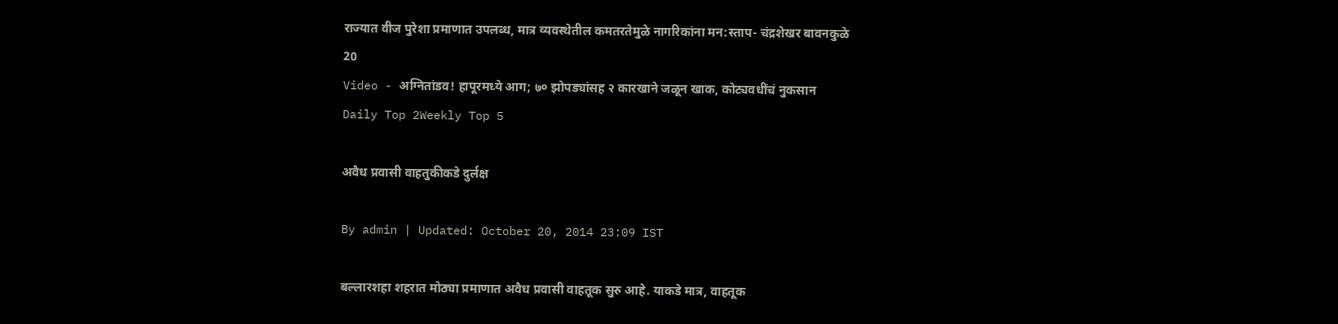राज्यात वीज पुरेशा प्रमाणात उपलब्ध, मात्र व्यवस्थेतील कमतरतेमुळे नागरिकांना मन:स्ताप- चंद्रशेखर बावनकुळे
20
Video - अग्नितांडव! हापूरमध्ये आग; ७० झोपड्यांसह २ कारखाने जळून खाक, कोट्यवधींचं नुकसान
Daily Top 2Weekly Top 5

अवैध प्रवासी वाहतुकीकडे दुर्लक्ष

By admin | Updated: October 20, 2014 23:09 IST

बल्लारशहा शहरात मोठ्या प्रमाणात अवैध प्रवासी वाहतूक सुरु आहे. याकडे मात्र, वाहतूक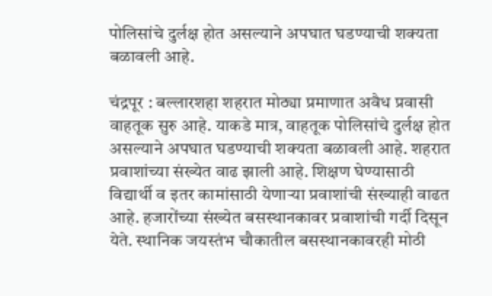पोलिसांचे दुर्लक्ष होत असल्याने अपघात घडण्याची शक्यता बळावली आहे.

चंद्रपूर : बल्लारशहा शहरात मोठ्या प्रमाणात अवैध प्रवासी वाहतूक सुरु आहे. याकडे मात्र, वाहतूक पोलिसांचे दुर्लक्ष होत असल्याने अपघात घडण्याची शक्यता बळावली आहे. शहरात प्रवाशांच्या संख्येत वाढ झाली आहे. शिक्षण घेण्यासाठी विद्यार्थी व इतर कामांसाठी येणाऱ्या प्रवाशांची संख्याही वाढत आहे. हजारोंच्या संख्येत बसस्थानकावर प्रवाशांची गर्दी दिसून येते. स्थानिक जयस्तंभ चौकातील बसस्थानकावरही मोठी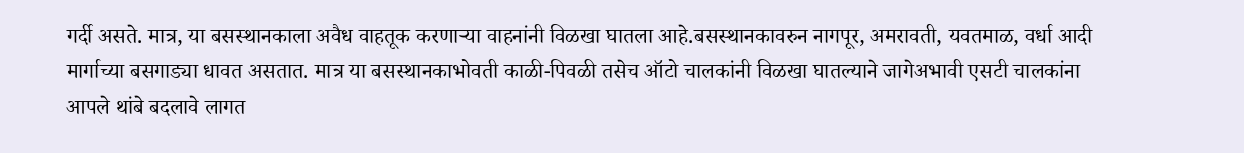गर्दी असते. मात्र, या बसस्थानकाला अवैध वाहतूक करणाऱ्या वाहनांनी विळखा घातला आहे.बसस्थानकावरुन नागपूर, अमरावती, यवतमाळ, वर्धा आदी मार्गाच्या बसगाड्या धावत असतात. मात्र या बसस्थानकाभोवती काळी-पिवळी तसेच ऑटो चालकांनी विळखा घातल्याने जागेअभावी एसटी चालकांना आपले थांबे बदलावे लागत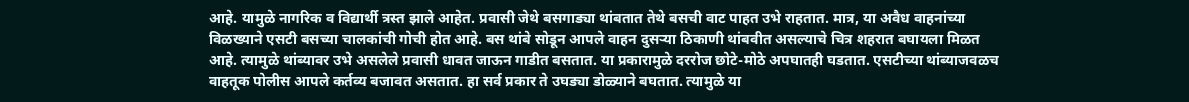आहे. यामुळे नागरिक व विद्यार्थी त्रस्त झाले आहेत. प्रवासी जेथे बसगाड्या थांबतात तेथे बसची वाट पाहत उभे राहतात. मात्र, या अवैध वाहनांच्या विळख्याने एसटी बसच्या चालकांची गोची होत आहे. बस थांबे सोडून आपले वाहन दुसऱ्या ठिकाणी थांबवीत असल्याचे चित्र शहरात बघायला मिळत आहे. त्यामुळे थांब्यावर उभे असलेले प्रवासी धावत जाऊन गाडीत बसतात. या प्रकारामुळे दररोज छोटे-मोठे अपघातही घडतात. एसटीच्या थांब्याजवळच वाहतूक पोलीस आपले कर्तव्य बजावत असतात. हा सर्व प्रकार ते उघड्या डोळ्याने बघतात. त्यामुळे या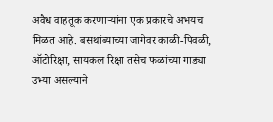अवैध वाहतूक करणाऱ्यांना एक प्रकारचे अभयच मिळत आहे. बसथांब्याच्या जागेवर काळी-पिवळी, ऑटोरिक्षा, सायकल रिक्षा तसेच फळांच्या गाड्या उभ्या असल्याने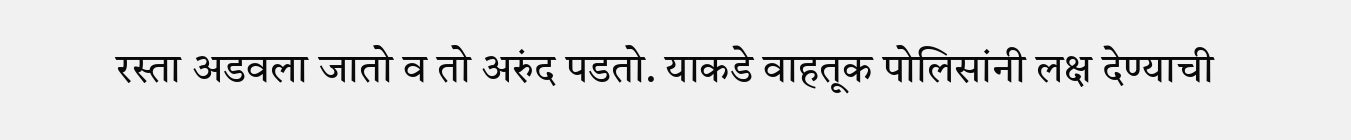रस्ता अडवला जातो व तो अरुंद पडतो. याकडे वाहतूक पोलिसांनी लक्ष देण्याची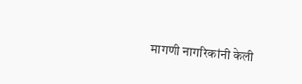मागणी नागरिकांनी केली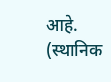आहे. (स्थानिक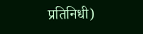प्रतिनिधी)